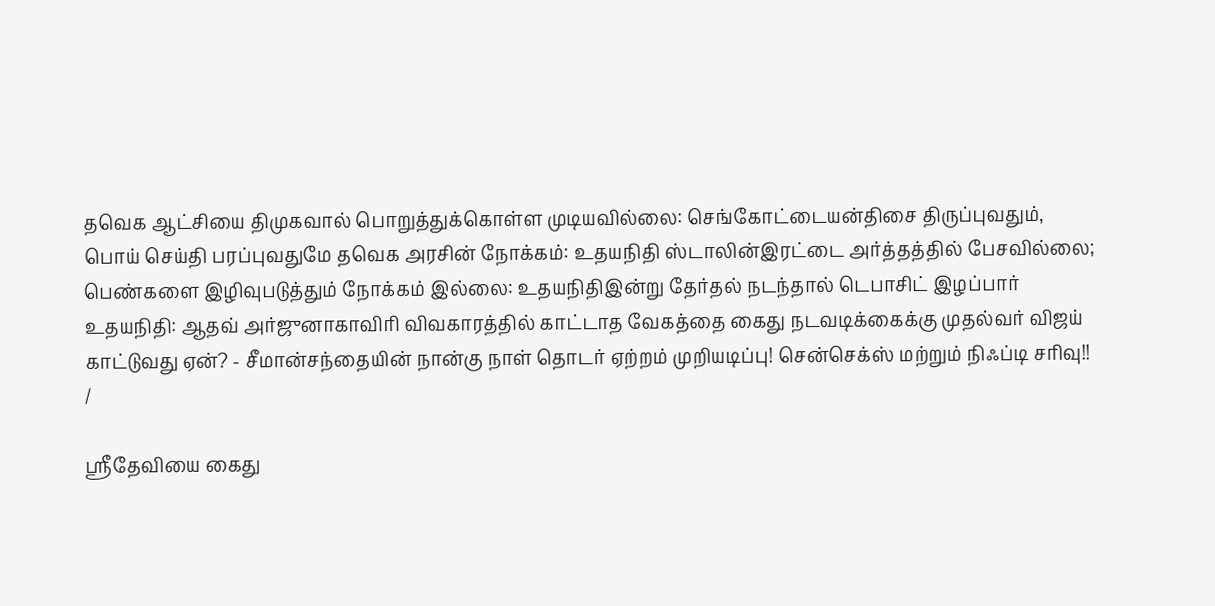தவெக ஆட்சியை திமுகவால் பொறுத்துக்கொள்ள முடியவில்லை: செங்கோட்டையன்திசை திருப்புவதும், பொய் செய்தி பரப்புவதுமே தவெக அரசின் நோக்கம்: உதயநிதி ஸ்டாலின்இரட்டை அர்த்தத்தில் பேசவில்லை; பெண்களை இழிவுபடுத்தும் நோக்கம் இல்லை: உதயநிதிஇன்று தேர்தல் நடந்தால் டெபாசிட் இழப்பார் உதயநிதி: ஆதவ் அர்ஜுனாகாவிரி விவகாரத்தில் காட்டாத வேகத்தை கைது நடவடிக்கைக்கு முதல்வர் விஜய் காட்டுவது ஏன்? - சீமான்சந்தையின் நான்கு நாள் தொடர் ஏற்றம் முறியடிப்பு! சென்செக்ஸ் மற்றும் நிஃப்டி சரிவு!!
/

ஸ்ரீதேவியை கைது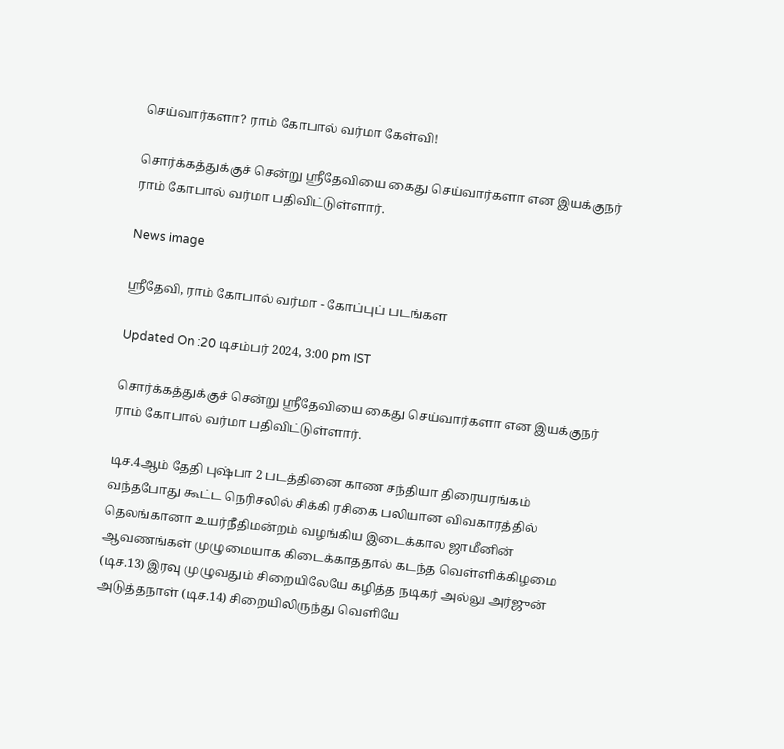செய்வார்களா? ராம் கோபால் வர்மா கேள்வி!

சொர்க்கத்துக்குச் சென்று ஸ்ரீதேவியை கைது செய்வார்களா என இயக்குநர் ராம் கோபால் வர்மா பதிவிட்டுள்ளார்.

News image

ஸ்ரீதேவி, ராம் கோபால் வர்மா - கோப்புப் படங்கள

Updated On :20 டிசம்பர் 2024, 3:00 pm IST

சொர்க்கத்துக்குச் சென்று ஸ்ரீதேவியை கைது செய்வார்களா என இயக்குநர் ராம் கோபால் வர்மா பதிவிட்டுள்ளார்.

டிச.4ஆம் தேதி புஷ்பா 2 படத்தினை காண சந்தியா திரையரங்கம் வந்தபோது கூட்ட நெரிசலில் சிக்கி ரசிகை பலியான விவகாரத்தில் தெலங்கானா உயர்நீதிமன்றம் வழங்கிய இடைக்கால ஜாமீனின் ஆவணங்கள் முழுமையாக கிடைக்காததால் கடந்த வெள்ளிக்கிழமை (டிச.13) இரவு முழுவதும் சிறையிலேயே கழித்த நடிகர் அல்லு அர்ஜுன் அடுத்தநாள் (டிச.14) சிறையிலிருந்து வெளியே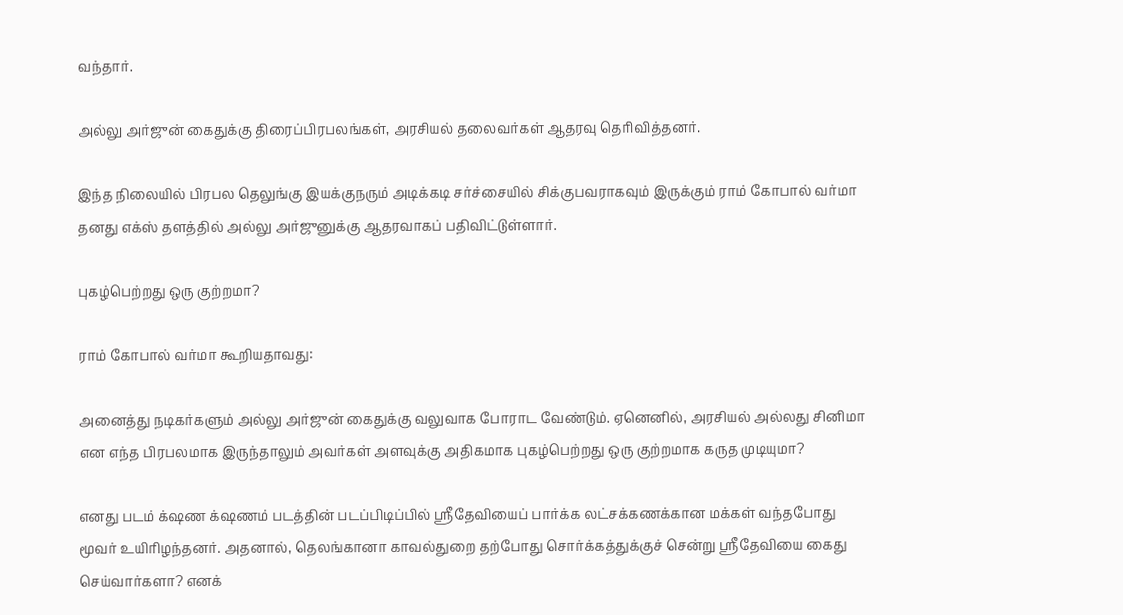வந்தார்.

அல்லு அர்ஜுன் கைதுக்கு திரைப்பிரபலங்கள், அரசியல் தலைவர்கள் ஆதரவு தெரிவித்தனர்.

இந்த நிலையில் பிரபல தெலுங்கு இயக்குநரும் அடிக்கடி சர்ச்சையில் சிக்குபவராகவும் இருக்கும் ராம் கோபால் வர்மா தனது எக்ஸ் தளத்தில் அல்லு அர்ஜுனுக்கு ஆதரவாகப் பதிவிட்டுள்ளார்.

புகழ்பெற்றது ஒரு குற்றமா?

ராம் கோபால் வர்மா கூறியதாவது:

அனைத்து நடிகர்களும் அல்லு அர்ஜுன் கைதுக்கு வலுவாக போராட வேண்டும். ஏனெனில், அரசியல் அல்லது சினிமா என எந்த பிரபலமாக இருந்தாலும் அவர்கள் அளவுக்கு அதிகமாக புகழ்பெற்றது ஒரு குற்றமாக கருத முடியுமா?

எனது படம் க்‌ஷண க்‌ஷணம் படத்தின் படப்பிடிப்பில் ஸ்ரீதேவியைப் பார்க்க லட்சக்கணக்கான மக்கள் வந்தபோது மூவர் உயிரிழந்தனர். அதனால், தெலங்கானா காவல்துறை தற்போது சொர்க்கத்துக்குச் சென்று ஸ்ரீதேவியை கைது செய்வார்களா? எனக்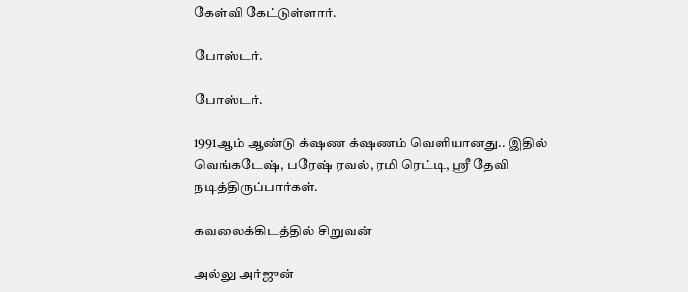கேள்வி கேட்டுள்ளார்.

போஸ்டர்.

போஸ்டர்.

1991ஆம் ஆண்டு க்‌ஷண க்‌ஷணம் வெளியானது.. இதில் வெங்கடேஷ், பரேஷ் ரவல், ரமி ரெட்டி, ஸ்ரீ தேவி நடித்திருப்பார்கள்.

கவலைக்கிடத்தில் சிறுவன்

அல்லு அர்ஜுன்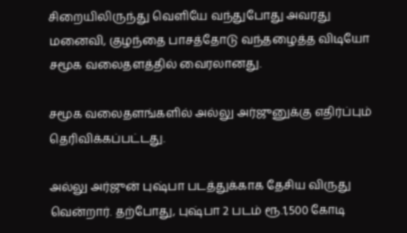சிறையிலிருந்து வெளியே வந்துபோது அவரது மனைவி, குழந்தை பாசத்தோடு வந்தழைத்த விடியோ சமூக வலைதளத்தில் வைரலானது.

சமூக வலைதளங்களில் அல்லு அர்ஜுனுக்கு எதிர்ப்பும் தெரிவிக்கப்பட்டது.

அல்லு அர்ஜுன் புஷ்பா படத்துக்காக தேசிய விருது வென்றார். தற்போது, புஷ்பா 2 படம் ரூ.1,500 கோடி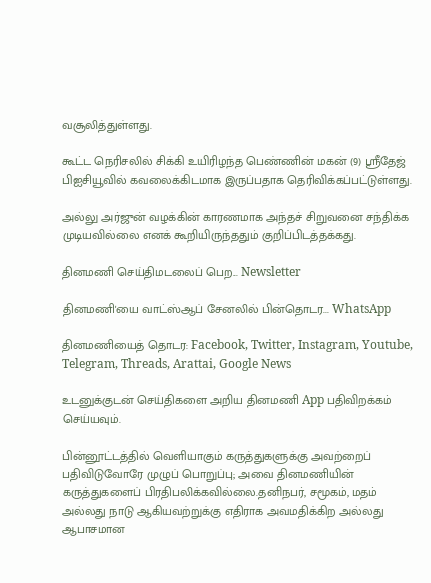வசூலித்துள்ளது.

கூட்ட நெரிசலில் சிக்கி உயிரிழந்த பெண்ணின் மகன் (9) ஸ்ரீதேஜ் பிஐசியூவில் கவலைக்கிடமாக இருப்பதாக தெரிவிக்கப்பட்டுள்ளது.

அல்லு அர்ஜுன் வழக்கின் காரணமாக அந்தச் சிறுவனை சந்திக்க முடியவில்லை எனக் கூறியிருந்ததும் குறிப்பிடத்தக்கது.

தினமணி செய்திமடலைப் பெற... Newsletter

தினமணி'யை வாட்ஸ்ஆப் சேனலில் பின்தொடர... WhatsApp

தினமணியைத் தொடர: Facebook, Twitter, Instagram, Youtube, Telegram, Threads, Arattai, Google News

உடனுக்குடன் செய்திகளை அறிய தினமணி App பதிவிறக்கம் செய்யவும்.

பின்னூட்டத்தில் வெளியாகும் கருத்துகளுக்கு அவற்றைப் பதிவிடுவோரே முழுப் பொறுப்பு; அவை தினமணியின் கருத்துகளைப் பிரதிபலிக்கவில்லை.தனிநபர், சமூகம், மதம் அல்லது நாடு ஆகியவற்றுக்கு எதிராக அவமதிக்கிற அல்லது ஆபாசமான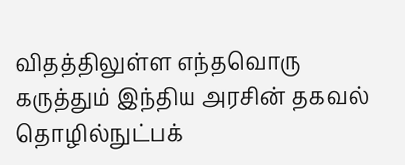விதத்திலுள்ள எந்தவொரு கருத்தும் இந்திய அரசின் தகவல் தொழில்நுட்பக்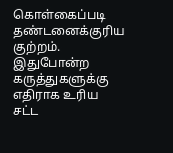கொள்கைப்படி தண்டனைக்குரிய குற்றம். இதுபோன்ற கருத்துகளுக்கு எதிராக உரிய சட்ட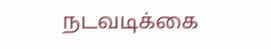நடவடிக்கை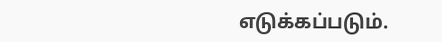எடுக்கப்படும்.